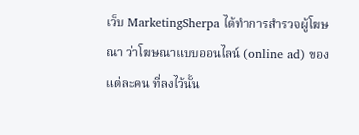เว็บ MarketingSherpa ได้ทำการสำรวจผู้โฆษณา ว่าโฆษณาแบบออนไลน์ (online ad) ของแต่ละคน ที่ลงไว้นั้น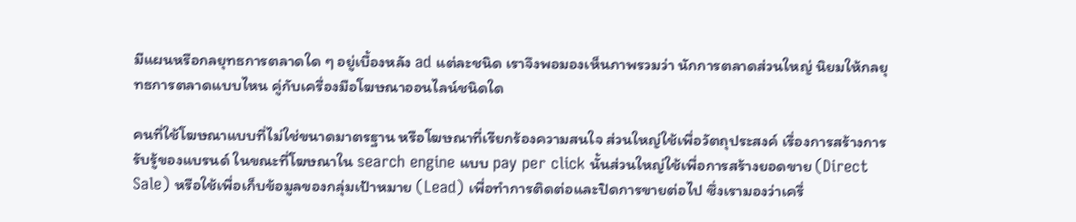มีแผนหรือกลยุทธการตลาดใด ๆ อยู่เบื้องหลัง ad แต่ละชนิด เราจึงพอมองเห็นภาพรวมว่า นักการตลาดส่วนใหญ่ นิยมให้กลยุทธการตลาดแบบไหน คู่กับเครื่องมือโฆษณาออนไลน์ชนิดใด

คนที่ใช้โฆษณาแบบที่ไม่ใช่ขนาดมาตรฐาน หรือโฆษณาที่เรียกร้องความสนใจ ส่วนใหญ่ใช้เพื่อวัตถุประสงค์ เรื่องการสร้างการรับรู้ของแบรนด์ ในขณะที่โฆษณาใน search engine แบบ pay per click นั้นส่วนใหญ่ใช้เพื่อการสร้างยอดขาย (Direct Sale) หรือใช้เพื่อเก็บข้อมูลของกลุ่มเป้าหมาย (Lead) เพื่อทำการติดต่อและปิดการขายต่อไป ซึ่งเรามองว่าเครื่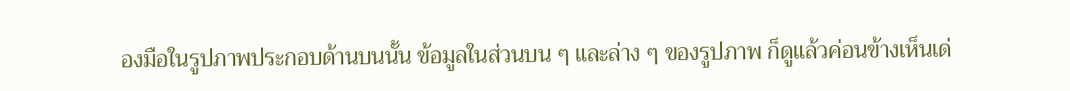องมือในรูปภาพประกอบด้านบนนั้น ข้อมูลในส่วนบน ๆ และล่าง ๆ ของรูปภาพ ก็ดูแล้วค่อนข้างเห็นเด่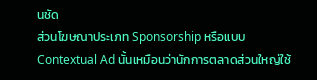นชัด
ส่วนโฆษณาประเภท Sponsorship หรือแบบ Contextual Ad นั้นเหมือนว่านักการตลาดส่วนใหญ่ใช้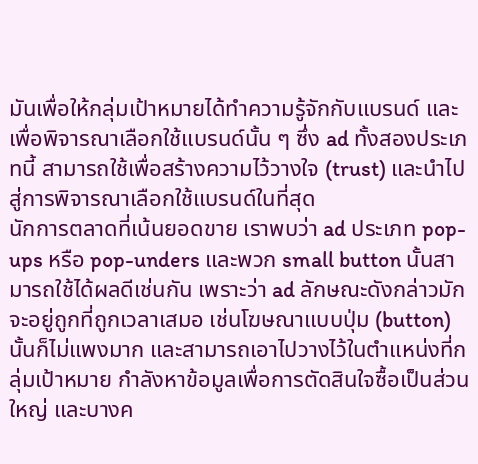มันเพื่อให้กลุ่มเป้าหมายได้ทำความรู้จักกับแบรนด์ และเพื่อพิจารณาเลือกใช้แบรนด์นั้น ๆ ซึ่ง ad ทั้งสองประเภทนี้ สามารถใช้เพื่อสร้างความไว้วางใจ (trust) และนำไปสู่การพิจารณาเลือกใช้แบรนด์ในที่สุด
นักการตลาดที่เน้นยอดขาย เราพบว่า ad ประเภท pop-ups หรือ pop-unders และพวก small button นั้นสามารถใช้ได้ผลดีเช่นกัน เพราะว่า ad ลักษณะดังกล่าวมักจะอยู่ถูกที่ถูกเวลาเสมอ เช่นโฆษณาแบบปุ่ม (button) นั้นก็ไม่แพงมาก และสามารถเอาไปวางไว้ในตำแหน่งที่กลุ่มเป้าหมาย กำลังหาข้อมูลเพื่อการตัดสินใจซื้อเป็นส่วนใหญ่ และบางค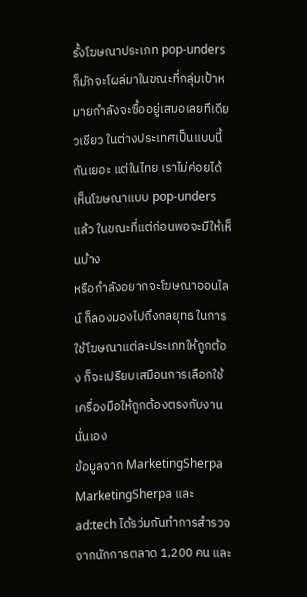รั้งโฆษณาประเภท pop-unders ก็มักจะโผล่มาในขณะที่กลุ่มเป้าหมายกำลังจะซื้ออยู่เสมอเลยทีเดียวเชียว ในต่างประเทศเป็นแบบนี้กันเยอะ แต่ในไทย เราไม่ค่อยได้เห็นโฆษณาแบบ pop-unders แล้ว ในขณะที่แต่ก่อนพอจะมีให้เห็นบ้าง
หรือกำลังอยากจะโฆษณาออนไลน์ ก็ลองมองไปถึงกลยุทธ ในการใช้โฆษณาแต่ละประเภทให้ถูกต้อง ก็จะเปรียบเสมือนการเลือกใช้เครื่องมือให้ถูกต้องตรงกับงานนั่นเอง
ข้อมูลจาก MarketingSherpa
MarketingSherpa และ ad:tech ได้รว่มกันทำการสำรวจ จากนักการตลาด 1,200 คน และ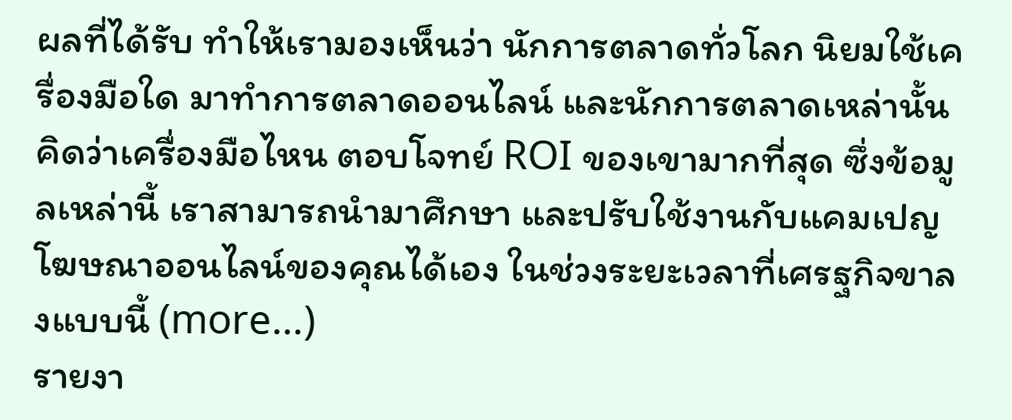ผลที่ได้รับ ทำให้เรามองเห็นว่า นักการตลาดทั่วโลก นิยมใช้เครื่องมือใด มาทำการตลาดออนไลน์ และนักการตลาดเหล่านั้น คิดว่าเครื่องมือไหน ตอบโจทย์ ROI ของเขามากที่สุด ซึ่งข้อมูลเหล่านี้ เราสามารถนำมาศึกษา และปรับใช้งานกับแคมเปญโฆษณาออนไลน์ของคุณได้เอง ในช่วงระยะเวลาที่เศรฐกิจขาลงแบบนี้ (more…)
รายงา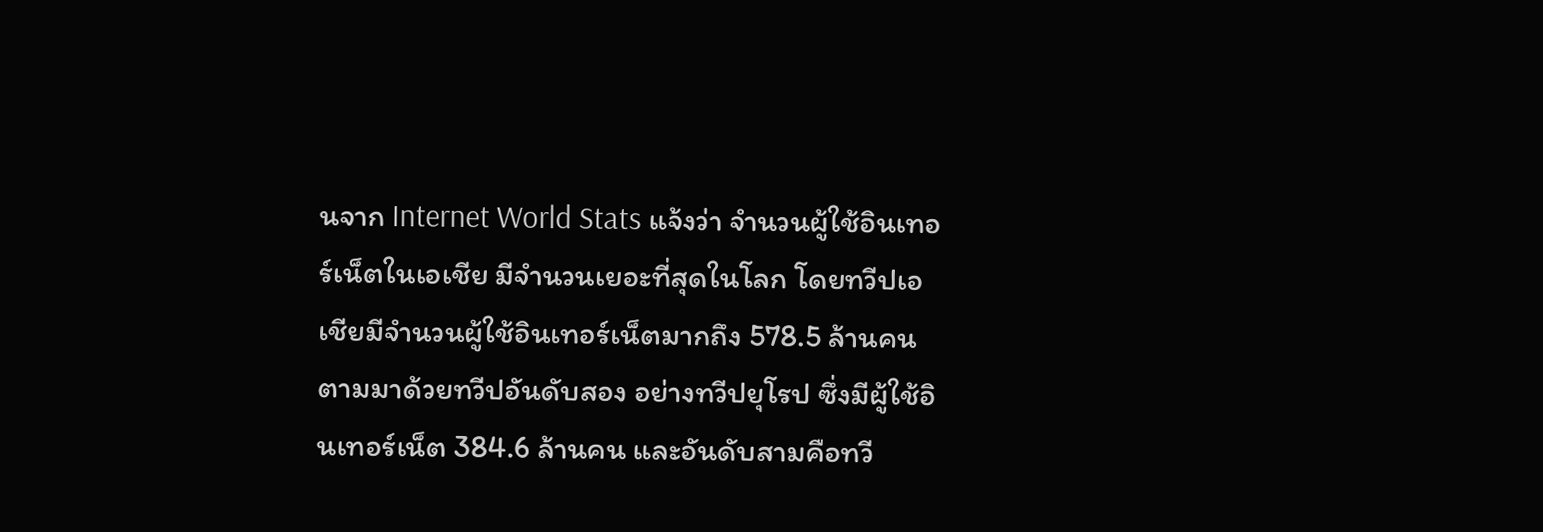นจาก Internet World Stats แจ้งว่า จำนวนผู้ใช้อินเทอร์เน็ตในเอเชีย มีจำนวนเยอะที่สุดในโลก โดยทวีปเอเชียมีจำนวนผู้ใช้อินเทอร์เน็ตมากถึง 578.5 ล้านคน ตามมาด้วยทวีปอันดับสอง อย่างทวีปยุโรป ซึ่งมีผู้ใช้อินเทอร์เน็ต 384.6 ล้านคน และอันดับสามคือทวี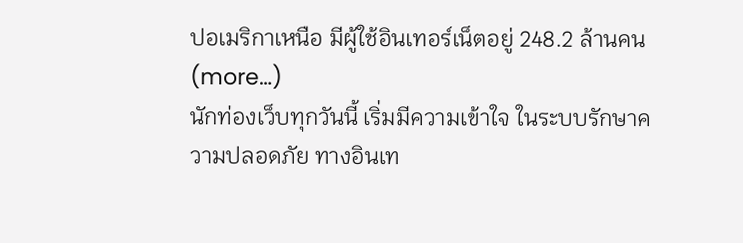ปอเมริกาเหนือ มีผู้ใช้อินเทอร์เน็ตอยู่ 248.2 ล้านคน (more…)
นักท่องเว็บทุกวันนี้ เริ่มมีความเข้าใจ ในระบบรักษาความปลอดภัย ทางอินเท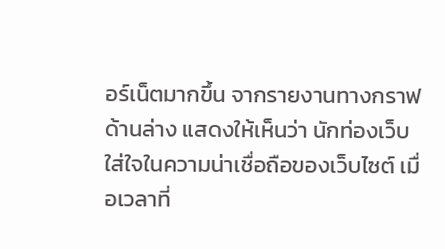อร์เน็ตมากขึ้น จากรายงานทางกราฟด้านล่าง แสดงให้เห็นว่า นักท่องเว็บใส่ใจในความน่าเชื่อถือของเว็บไซต์ เมื่อเวลาที่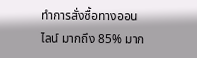ทำการสั่งซื้อทางออนไลน์ มากถึง 85% มาก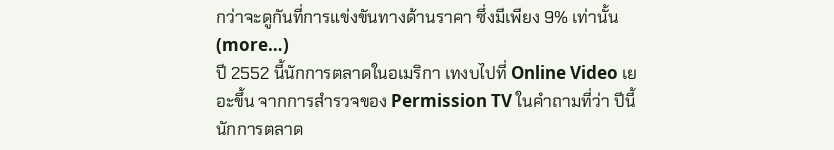กว่าจะดูกันที่การแข่งขันทางด้านราคา ซึ่งมีเพียง 9% เท่านั้น (more…)
ปี 2552 นี้นักการตลาดในอเมริกา เทงบไปที่ Online Video เยอะขึ้น จากการสำรวจของ Permission TV ในคำถามที่ว่า ปีนี้นักการตลาด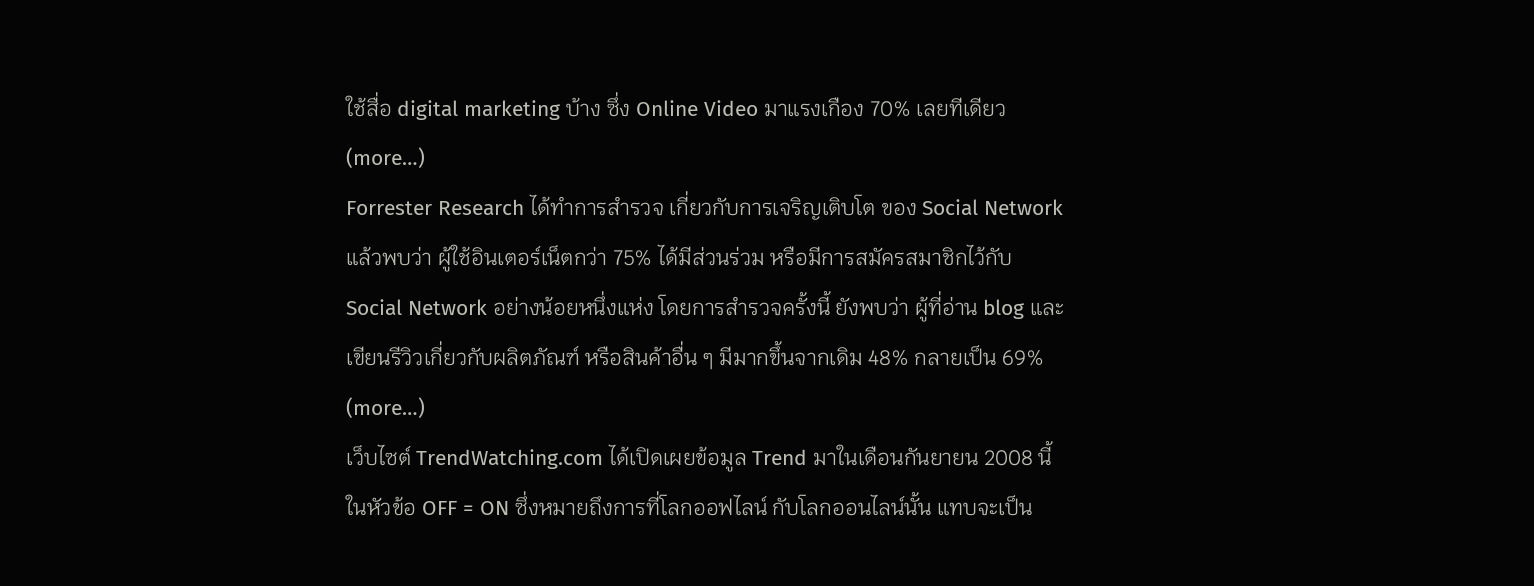ใช้สื่อ digital marketing บ้าง ซึ่ง Online Video มาแรงเกือง 70% เลยทีเดียว (more…)
Forrester Research ได้ทำการสำรวจ เกี่ยวกับการเจริญเติบโต ของ Social Network แล้วพบว่า ผู้ใช้อินเตอร์เน็ตกว่า 75% ได้มีส่วนร่วม หรือมีการสมัครสมาชิกไว้กับ Social Network อย่างน้อยหนึ่งแห่ง โดยการสำรวจครั้งนี้ ยังพบว่า ผู้ที่อ่าน blog และเขียนรีวิวเกี่ยวกับผลิตภัณฑ์ หรือสินค้าอื่น ๆ มีมากขึ้นจากเดิม 48% กลายเป็น 69% (more…)
เว็บไซต์ TrendWatching.com ได้เปิดเผยข้อมูล Trend มาในเดือนกันยายน 2008 นี้ ในหัวข้อ OFF = ON ซึ่งหมายถึงการที่โลกออฟไลน์ กับโลกออนไลน์นั้น แทบจะเป็น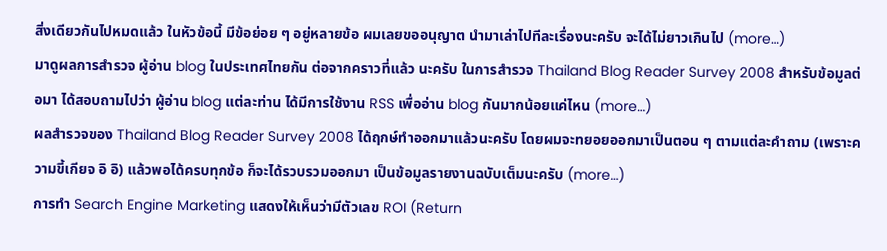สิ่งเดียวกันไปหมดแล้ว ในหัวข้อนี้ มีข้อย่อย ๆ อยู่หลายข้อ ผมเลยขออนุญาต นำมาเล่าไปทีละเรื่องนะครับ จะได้ไม่ยาวเกินไป (more…)
มาดูผลการสำรวจ ผู้อ่าน blog ในประเทศไทยกัน ต่อจากคราวที่แล้ว นะครับ ในการสำรวจ Thailand Blog Reader Survey 2008 สำหรับข้อมูลต่อมา ได้สอบถามไปว่า ผู้อ่าน blog แต่ละท่าน ได้มีการใช้งาน RSS เพื่ออ่าน blog กันมากน้อยแค่ไหน (more…)
ผลสำรวจของ Thailand Blog Reader Survey 2008 ได้ฤกษ์ทำออกมาแล้วนะครับ โดยผมจะทยอยออกมาเป็นตอน ๆ ตามแต่ละคำถาม (เพราะความขี้เกียจ อิ อิ) แล้วพอได้ครบทุกข้อ ก็จะได้รวบรวมออกมา เป็นข้อมูลรายงานฉบับเต็มนะครับ (more…)
การทำ Search Engine Marketing แสดงให้เห็นว่ามีตัวเลข ROI (Return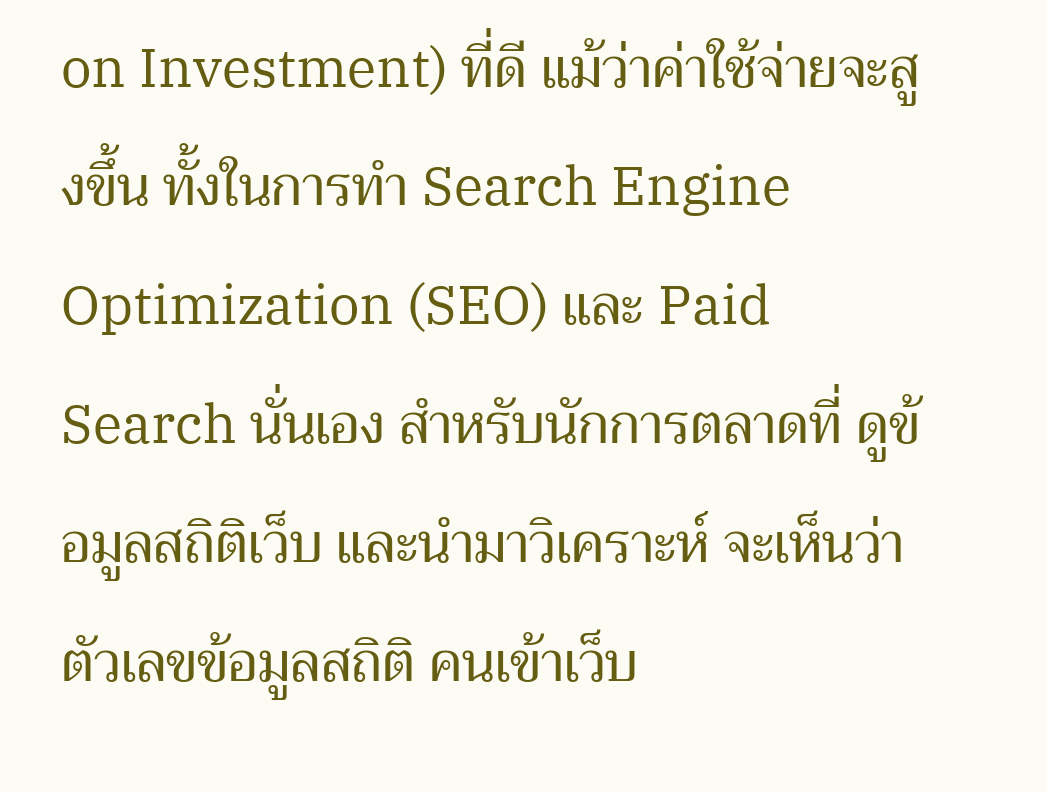on Investment) ที่ดี แม้ว่าค่าใช้จ่ายจะสูงขึ้น ทั้งในการทำ Search Engine Optimization (SEO) และ Paid Search นั่นเอง สำหรับนักการตลาดที่ ดูข้อมูลสถิติเว็บ และนำมาวิเคราะห์ จะเห็นว่าตัวเลขข้อมูลสถิติ คนเข้าเว็บ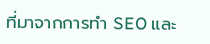ที่มาจากการทำ SEO และ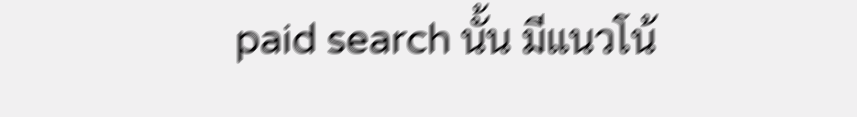paid search นั้น มีแนวโน้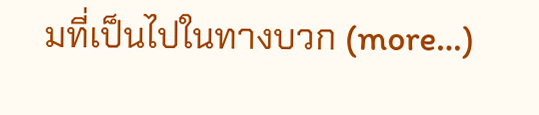มที่เป็นไปในทางบวก (more…)